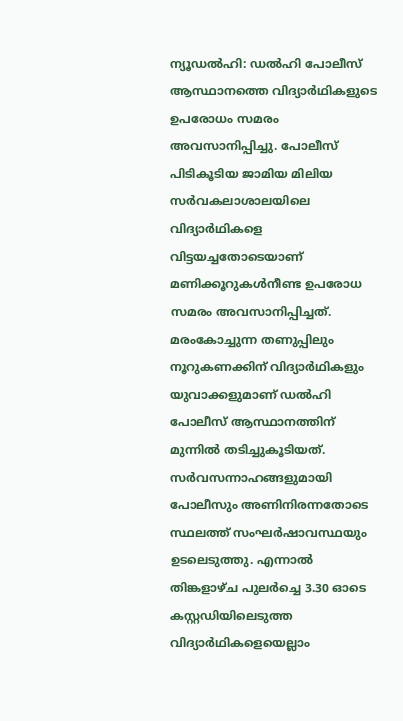ന്യൂഡൽഹി: ഡൽഹി പോലീസ് ആസ്ഥാനത്തെ വിദ്യാർഥികളുടെ ഉപരോധം സമരം അവസാനിപ്പിച്ചു. പോലീസ് പിടികൂടിയ ജാമിയ മിലിയ സർവകലാശാലയിലെ വിദ്യാർഥികളെ വിട്ടയച്ചതോടെയാണ് മണിക്കൂറുകൾനീണ്ട ഉപരോധ സമരം അവസാനിപ്പിച്ചത്. മരംകോച്ചുന്ന തണുപ്പിലും നൂറുകണക്കിന് വിദ്യാർഥികളും യുവാക്കളുമാണ് ഡൽഹി പോലീസ് ആസ്ഥാനത്തിന് മുന്നിൽ തടിച്ചുകൂടിയത്. സർവസന്നാഹങ്ങളുമായി പോലീസും അണിനിരന്നതോടെ സ്ഥലത്ത് സംഘർഷാവസ്ഥയും ഉടലെടുത്തു. എന്നാൽ തിങ്കളാഴ്ച പുലർച്ചെ 3.30 ഓടെ കസ്റ്റഡിയിലെടുത്ത വിദ്യാർഥികളെയെല്ലാം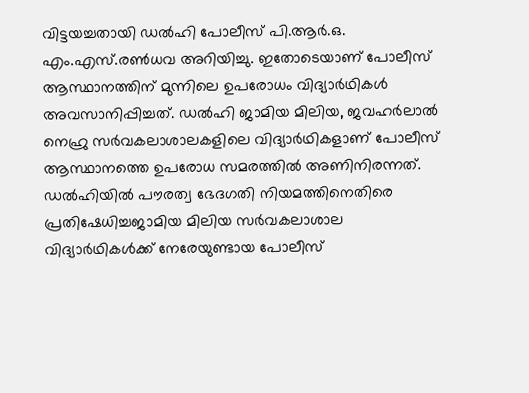വിട്ടയച്ചതായി ഡൽഹി പോലീസ് പി.ആർ.ഒ. എം.എസ്.രൺധവ അറിയിച്ചു. ഇതോടെയാണ് പോലീസ് ആസ്ഥാനത്തിന് മുന്നിലെ ഉപരോധം വിദ്യാർഥികൾ അവസാനിപ്പിച്ചത്. ഡൽഹി ജാമിയ മിലിയ, ജവഹർലാൽ നെഹ്രു സർവകലാശാലകളിലെ വിദ്യാർഥികളാണ് പോലീസ് ആസ്ഥാനത്തെ ഉപരോധ സമരത്തിൽ അണിനിരന്നത്. ഡൽഹിയിൽ പൗരത്വ ഭേദഗതി നിയമത്തിനെതിരെ പ്രതിഷേധിച്ചജാമിയ മിലിയ സർവകലാശാല വിദ്യാർഥികൾക്ക് നേരേയുണ്ടായ പോലീസ്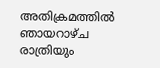അതിക്രമത്തിൽ ഞായറാഴ്ച രാത്രിയും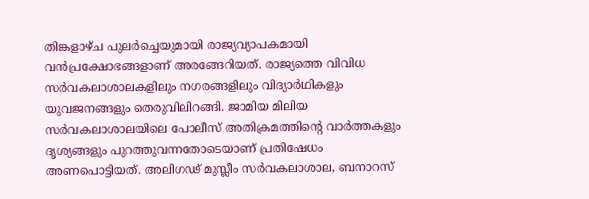തിങ്കളാഴ്ച പുലർച്ചെയുമായി രാജ്യവ്യാപകമായി വൻപ്രക്ഷോഭങ്ങളാണ് അരങ്ങേറിയത്. രാജ്യത്തെ വിവിധ സർവകലാശാലകളിലും നഗരങ്ങളിലും വിദ്യാർഥികളും യുവജനങ്ങളും തെരുവിലിറങ്ങി. ജാമിയ മിലിയ സർവകലാശാലയിലെ പോലീസ് അതിക്രമത്തിന്റെ വാർത്തകളും ദൃശ്യങ്ങളും പുറത്തുവന്നതോടെയാണ് പ്രതിഷേധം അണപൊട്ടിയത്. അലിഗഢ് മുസ്ലീം സർവകലാശാല, ബനാറസ്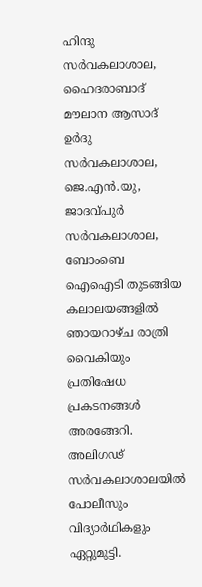ഹിന്ദു സർവകലാശാല, ഹൈദരാബാദ് മൗലാന ആസാദ് ഉർദു സർവകലാശാല, ജെ.എൻ.യു, ജാദവ്പുർ സർവകലാശാല, ബോംബെ ഐഐടി തുടങ്ങിയ കലാലയങ്ങളിൽ ഞായറാഴ്ച രാത്രി വൈകിയും പ്രതിഷേധ പ്രകടനങ്ങൾ അരങ്ങേറി. അലിഗഢ് സർവകലാശാലയിൽ പോലീസും വിദ്യാർഥികളും ഏറ്റുമുട്ടി.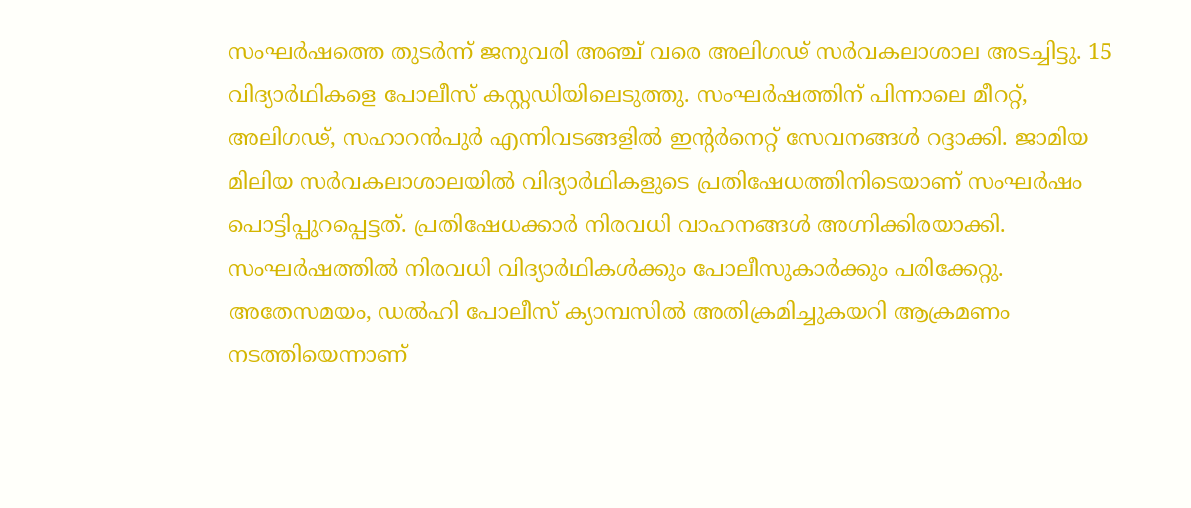സംഘർഷത്തെ തുടർന്ന് ജനുവരി അഞ്ച് വരെ അലിഗഢ് സർവകലാശാല അടച്ചിട്ടു. 15 വിദ്യാർഥികളെ പോലീസ് കസ്റ്റഡിയിലെടുത്തു. സംഘർഷത്തിന് പിന്നാലെ മീററ്റ്, അലിഗഢ്, സഹാറൻപുർ എന്നിവടങ്ങളിൽ ഇന്റർനെറ്റ് സേവനങ്ങൾ റദ്ദാക്കി. ജാമിയ മിലിയ സർവകലാശാലയിൽ വിദ്യാർഥികളുടെ പ്രതിഷേധത്തിനിടെയാണ് സംഘർഷം പൊട്ടിപ്പുറപ്പെട്ടത്. പ്രതിഷേധക്കാർ നിരവധി വാഹനങ്ങൾ അഗ്നിക്കിരയാക്കി. സംഘർഷത്തിൽ നിരവധി വിദ്യാർഥികൾക്കും പോലീസുകാർക്കും പരിക്കേറ്റു. അതേസമയം, ഡൽഹി പോലീസ് ക്യാമ്പസിൽ അതിക്രമിച്ചുകയറി ആക്രമണം നടത്തിയെന്നാണ്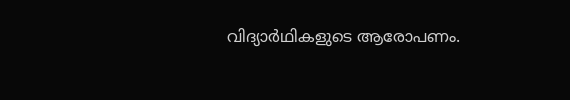വിദ്യാർഥികളുടെ ആരോപണം.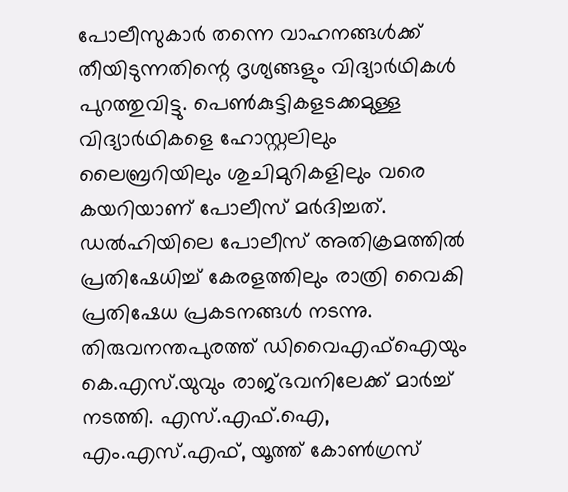പോലീസുകാർ തന്നെ വാഹനങ്ങൾക്ക് തീയിടുന്നതിന്റെ ദൃശ്യങ്ങളും വിദ്യാർഥികൾ പുറത്തുവിട്ടു. പെൺകുട്ടികളടക്കമുള്ള വിദ്യാർഥികളെ ഹോസ്റ്റലിലും ലൈബ്രറിയിലും ശുചിമുറികളിലും വരെ കയറിയാണ് പോലീസ് മർദിച്ചത്. ഡൽഹിയിലെ പോലീസ് അതിക്രമത്തിൽ പ്രതിഷേധിച്ച് കേരളത്തിലും രാത്രി വൈകി പ്രതിഷേധ പ്രകടനങ്ങൾ നടന്നു. തിരുവനന്തപുരത്ത് ഡിവൈഎഫ്ഐയും കെ.എസ്.യുവും രാജ്ഭവനിലേക്ക് മാർച്ച് നടത്തി. എസ്.എഫ്.ഐ, എം.എസ്.എഫ്, യൂത്ത് കോൺഗ്രസ്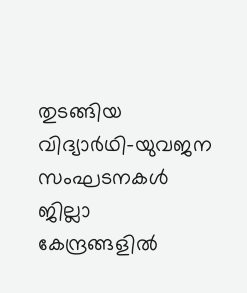തുടങ്ങിയ വിദ്യാർഥി-യുവജന സംഘടനകൾ ജില്ലാ കേന്ദ്രങ്ങളിൽ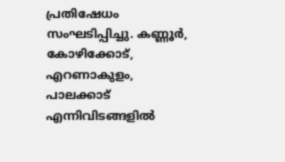പ്രതിഷേധം സംഘടിപ്പിച്ചു. കണ്ണൂർ, കോഴിക്കോട്, എറണാകുളം, പാലക്കാട് എന്നിവിടങ്ങളിൽ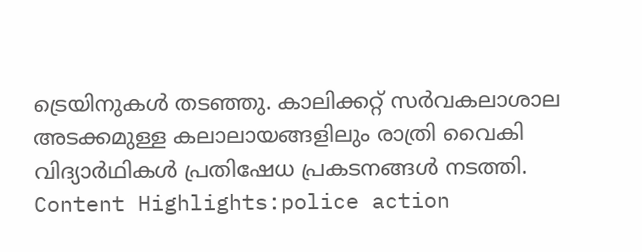ട്രെയിനുകൾ തടഞ്ഞു. കാലിക്കറ്റ് സർവകലാശാല അടക്കമുള്ള കലാലായങ്ങളിലും രാത്രി വൈകി വിദ്യാർഥികൾ പ്രതിഷേധ പ്രകടനങ്ങൾ നടത്തി. Content Highlights:police action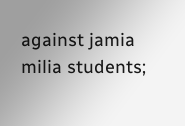against jamia milia students;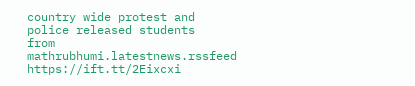country wide protest and police released students
from mathrubhumi.latestnews.rssfeed https://ift.tt/2Eixcxi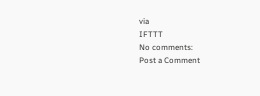via
IFTTT
No comments:
Post a Comment